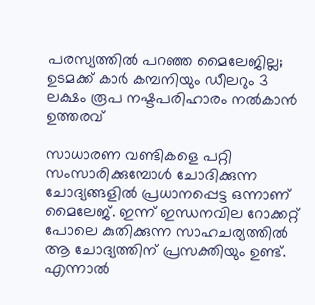പരസ്യത്തില്‍ പറഞ്ഞ മൈലേജില്ല; ഉടമക്ക് കാര്‍ കമ്പനിയും ഡീലറും 3 ലക്ഷം രൂപ നഷ്ടപരിഹാരം നല്‍കാന്‍ ഉത്തരവ്

സാധാരണ വണ്ടികളെ പറ്റി സംസാരിക്കുമ്പോള്‍ ചോദിക്കുന്ന ചോദ്യങ്ങളില്‍ പ്രധാനപ്പെട്ട ഒന്നാണ് മൈലേജ്. ഇന്ന് ഇന്ധനവില റോക്കറ്റ് പോലെ കുതിക്കുന്ന സാഹചര്യത്തില്‍ ആ ചോദ്യത്തിന് പ്രസക്തിയും ഉണ്ട്. എന്നാല്‍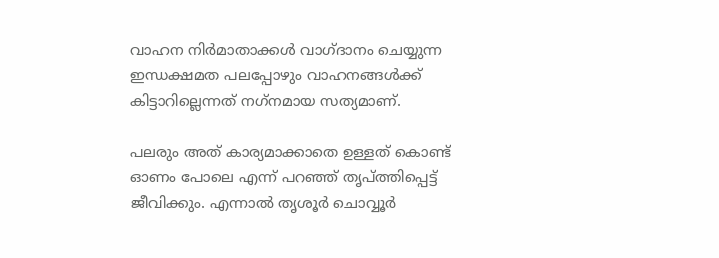വാഹന നിര്‍മാതാക്കള്‍ വാഗ്ദാനം ചെയ്യുന്ന ഇന്ധക്ഷമത പലപ്പോഴും വാഹനങ്ങള്‍ക്ക് കിട്ടാറില്ലെന്നത് നഗ്‌നമായ സത്യമാണ്.

പലരും അത് കാര്യമാക്കാതെ ഉള്ളത് കൊണ്ട് ഓണം പോലെ എന്ന് പറഞ്ഞ് തൃപ്ത്തിപ്പെട്ട് ജീവിക്കും. എന്നാല്‍ തൃശൂര്‍ ചൊവ്വൂര്‍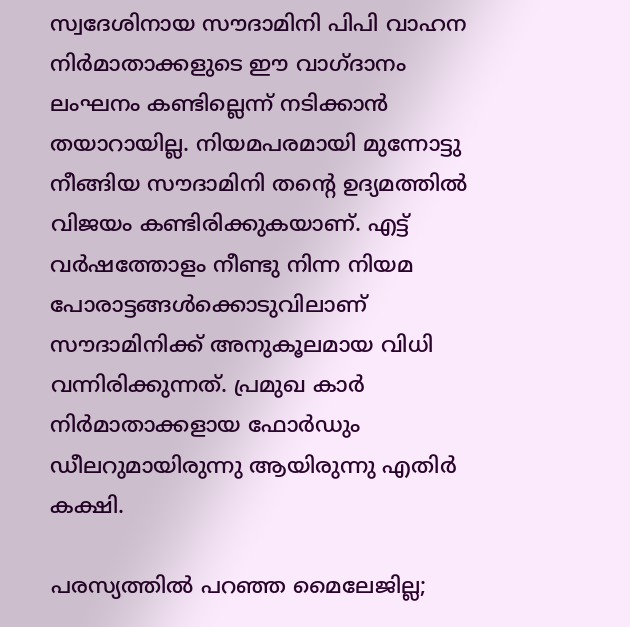സ്വദേശിനായ സൗദാമിനി പിപി വാഹന നിര്‍മാതാക്കളുടെ ഈ വാഗ്ദാനം ലംഘനം കണ്ടില്ലെന്ന് നടിക്കാന്‍ തയാറായില്ല. നിയമപരമായി മുന്നോട്ടു നീങ്ങിയ സൗദാമിനി തന്റെ ഉദ്യമത്തില്‍ വിജയം കണ്ടിരിക്കുകയാണ്. എട്ട് വര്‍ഷത്തോളം നീണ്ടു നിന്ന നിയമ പോരാട്ടങ്ങള്‍ക്കൊടുവിലാണ് സൗദാമിനിക്ക് അനുകൂലമായ വിധി വന്നിരിക്കുന്നത്. പ്രമുഖ കാർ നിർമാതാക്കളായ ഫോർഡും ഡീലറുമായിരുന്നു ആയിരുന്നു എതിർ കക്ഷി.

പരസ്യത്തില്‍ പറഞ്ഞ മൈലേജില്ല;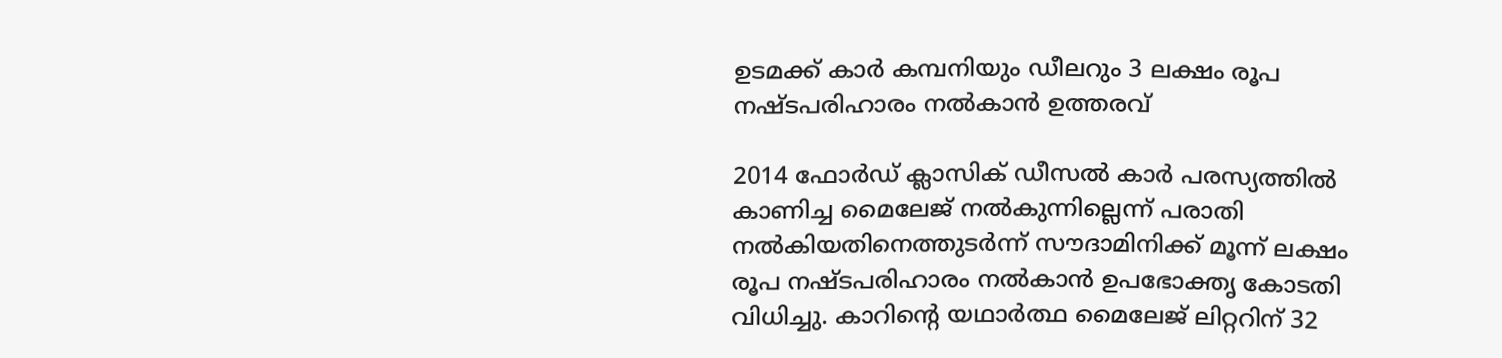ഉടമക്ക് കാര്‍ കമ്പനിയും ഡീലറും 3 ലക്ഷം രൂപ നഷ്ടപരിഹാരം നല്‍കാന്‍ ഉത്തരവ്

2014 ഫോര്‍ഡ് ക്ലാസിക് ഡീസല്‍ കാര്‍ പരസ്യത്തില്‍ കാണിച്ച മൈലേജ് നല്‍കുന്നില്ലെന്ന് പരാതി നല്‍കിയതിനെത്തുടര്‍ന്ന് സൗദാമിനിക്ക് മൂന്ന് ലക്ഷം രൂപ നഷ്ടപരിഹാരം നല്‍കാന്‍ ഉപഭോക്തൃ കോടതി വിധിച്ചു. കാറിന്റെ യഥാര്‍ത്ഥ മൈലേജ് ലിറ്ററിന് 32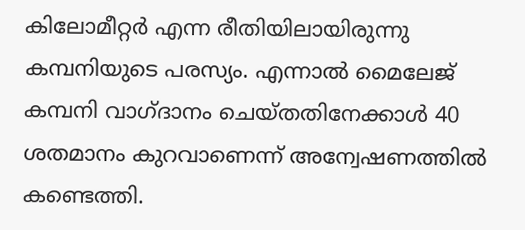കിലോമീറ്റര്‍ എന്ന രീതിയിലായിരുന്നു കമ്പനിയുടെ പരസ്യം. എന്നാല്‍ മൈലേജ് കമ്പനി വാഗ്ദാനം ചെയ്തതിനേക്കാള്‍ 40 ശതമാനം കുറവാണെന്ന് അന്വേഷണത്തില്‍ കണ്ടെത്തി.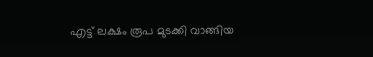എട്ട് ലക്ഷം രൂപ മുടക്കി വാങ്ങിയ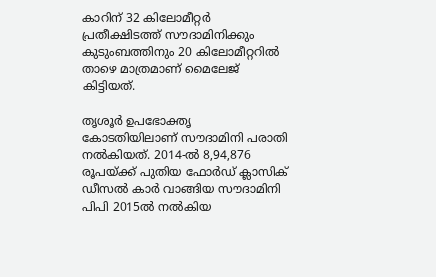കാറിന് 32 കിലോമീറ്റര്‍ പ്രതീക്ഷിടത്ത് സൗദാമിനിക്കും കുടുംബത്തിനും 20 കിലോമീറ്ററില്‍ താഴെ മാത്രമാണ് മൈലേജ് കിട്ടിയത്.

തൃശൂര്‍ ഉപഭോക്തൃ കോടതിയിലാണ് സൗദാമിനി പരാതി നല്‍കിയത്. 2014-ല്‍ 8,94,876 രൂപയ്ക്ക് പുതിയ ഫോര്‍ഡ് ക്ലാസിക് ഡീസല്‍ കാര്‍ വാങ്ങിയ സൗദാമിനി പിപി 2015ല്‍ നല്‍കിയ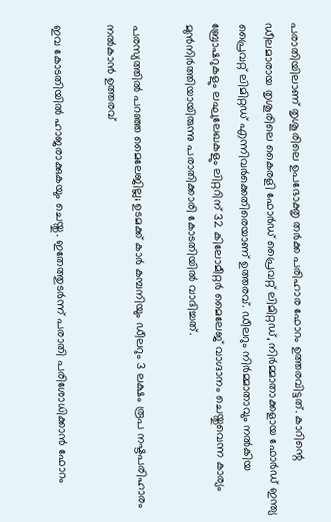പരാതിയിലാണ് തൃശൂരിലെ ഉപഭോക്തൃ തര്‍ക്ക പരിഹാര ഫോറം ഉത്തരവിട്ടത്. കാറിന്റെ ഡീലമാരായ തൃശൂരിലെ കൈരളി ഫോര്‍ഡ് പ്രൈവറ്റ് ലിമിറ്റഡ്, നിര്‍മ്മാതാക്കളായ ഫോര്‍ഡ് ഇന്ത്യ പ്രൈവറ്റ് ലിമിറ്റഡ് എന്നിവര്‍ക്കെതിരെയാണ് ഉത്തരവ്. ഡീലറും നിര്‍മ്മാതാവും നല്‍കിയ ബ്രോഷറുകളും ലഘുലേഖകളും ലിറ്ററിന് 32 കിലോമീറ്റര്‍ മൈലേജ് വാഗ്ദാനം ചെയ്തുവെന്ന കാര്യം മുന്‍നിര്‍ത്തിയായിരുന്നു പരാതിക്കാരി കോടതിയില്‍ വാദിച്ചത്.

പരസ്യത്തില്‍ പറഞ്ഞ മൈലേജില്ല; ഉടമക്ക് കാര്‍ കമ്പനിയും ഡീലറും 3 ലക്ഷം രൂപ നഷ്ടപരിഹാരം നല്‍കാന്‍ ഉത്തരവ്

ഇവ കോടതിയില്‍ ഹാജരാക്കുകയും ചെയ്തു. ഇതേത്തുടര്‍ന്ന് പരാതി പരിശോധിക്കാന്‍ ഫോറം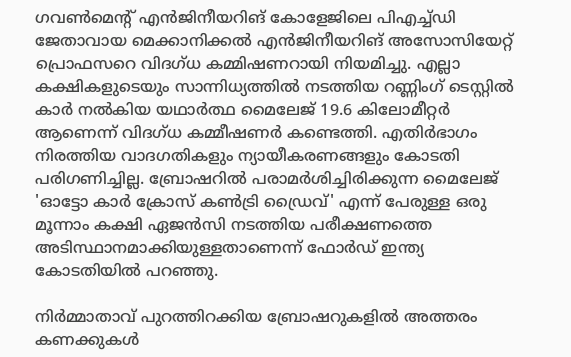ഗവണ്‍മെന്റ് എന്‍ജിനീയറിങ് കോളേജിലെ പിഎച്ച്ഡി ജേതാവായ മെക്കാനിക്കല്‍ എന്‍ജിനീയറിങ് അസോസിയേറ്റ് പ്രൊഫസറെ വിദഗ്ധ കമ്മിഷണറായി നിയമിച്ചു. എല്ലാ കക്ഷികളുടെയും സാന്നിധ്യത്തില്‍ നടത്തിയ റണ്ണിംഗ് ടെസ്റ്റില്‍ കാര്‍ നല്‍കിയ യഥാര്‍ത്ഥ മൈലേജ് 19.6 കിലോമീറ്റര്‍ ആണെന്ന് വിദഗ്ധ കമ്മീഷണര്‍ കണ്ടെത്തി. എതിര്‍ഭാഗം നിരത്തിയ വാദഗതികളും ന്യായീകരണങ്ങളും കോടതി പരിഗണിച്ചില്ല. ബ്രോഷറില്‍ പരാമര്‍ശിച്ചിരിക്കുന്ന മൈലേജ് 'ഓട്ടോ കാര്‍ ക്രോസ് കണ്‍ട്രി ഡ്രൈവ്' എന്ന് പേരുള്ള ഒരു മൂന്നാം കക്ഷി ഏജന്‍സി നടത്തിയ പരീക്ഷണത്തെ അടിസ്ഥാനമാക്കിയുള്ളതാണെന്ന് ഫോര്‍ഡ് ഇന്ത്യ കോടതിയില്‍ പറഞ്ഞു.

നിര്‍മ്മാതാവ് പുറത്തിറക്കിയ ബ്രോഷറുകളില്‍ അത്തരം കണക്കുകള്‍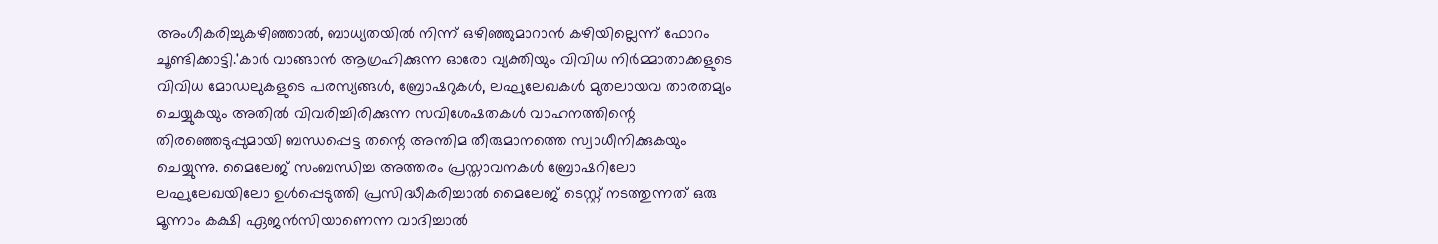അംഗീകരിച്ചുകഴിഞ്ഞാല്‍, ബാധ്യതയില്‍ നിന്ന് ഒഴിഞ്ഞുമാറാന്‍ കഴിയില്ലെന്ന് ഫോറം ചൂണ്ടിക്കാട്ടി.'കാര്‍ വാങ്ങാന്‍ ആഗ്രഹിക്കുന്ന ഓരോ വ്യക്തിയും വിവിധ നിര്‍മ്മാതാക്കളുടെ വിവിധ മോഡലുകളുടെ പരസ്യങ്ങള്‍, ബ്രോഷറുകള്‍, ലഘുലേഖകള്‍ മുതലായവ താരതമ്യം ചെയ്യുകയും അതില്‍ വിവരിച്ചിരിക്കുന്ന സവിശേഷതകള്‍ വാഹനത്തിന്റെ തിരഞ്ഞെടുപ്പുമായി ബന്ധപ്പെട്ട തന്റെ അന്തിമ തീരുമാനത്തെ സ്വാധീനിക്കുകയും ചെയ്യുന്നു. മൈലേജ് സംബന്ധിച്ച അത്തരം പ്രസ്താവനകള്‍ ബ്രോഷറിലോ ലഘുലേഖയിലോ ഉള്‍പ്പെടുത്തി പ്രസിദ്ധീകരിച്ചാല്‍ മൈലേജ് ടെസ്റ്റ് നടത്തുന്നത് ഒരു മൂന്നാം കക്ഷി ഏജന്‍സിയാണെന്ന വാദിച്ചാല്‍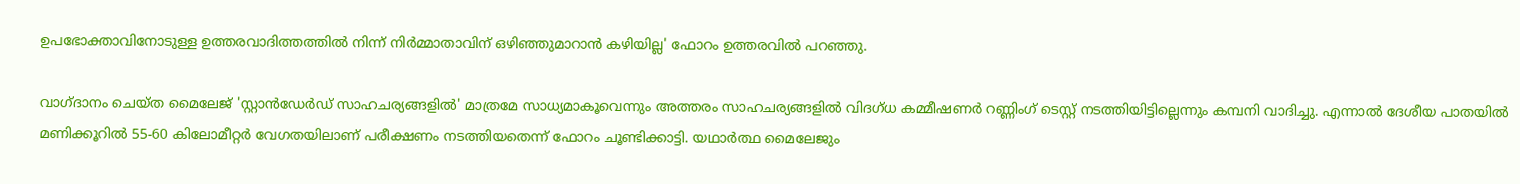ഉപഭോക്താവിനോടുള്ള ഉത്തരവാദിത്തത്തില്‍ നിന്ന് നിര്‍മ്മാതാവിന് ഒഴിഞ്ഞുമാറാന്‍ കഴിയില്ല' ഫോറം ഉത്തരവില്‍ പറഞ്ഞു.

വാഗ്ദാനം ചെയ്ത മൈലേജ് 'സ്റ്റാന്‍ഡേര്‍ഡ് സാഹചര്യങ്ങളില്‍' മാത്രമേ സാധ്യമാകൂവെന്നും അത്തരം സാഹചര്യങ്ങളില്‍ വിദഗ്ധ കമ്മീഷണര്‍ റണ്ണിംഗ് ടെസ്റ്റ് നടത്തിയിട്ടില്ലെന്നും കമ്പനി വാദിച്ചു. എന്നാല്‍ ദേശീയ പാതയില്‍ മണിക്കൂറില്‍ 55-60 കിലോമീറ്റര്‍ വേഗതയിലാണ് പരീക്ഷണം നടത്തിയതെന്ന് ഫോറം ചൂണ്ടിക്കാട്ടി. യഥാര്‍ത്ഥ മൈലേജും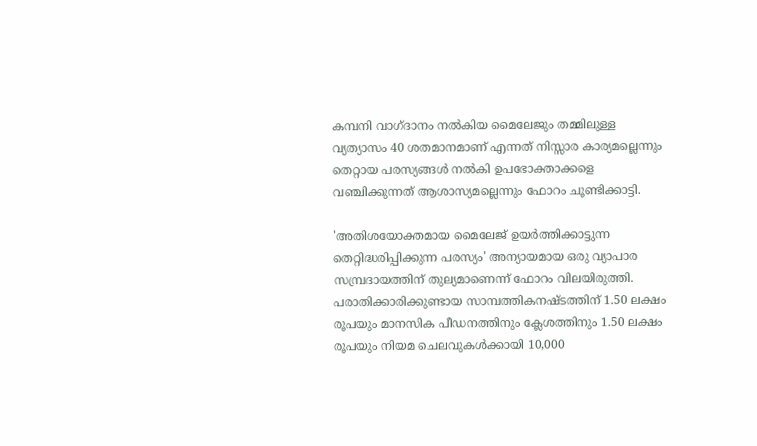കമ്പനി വാഗ്ദാനം നല്‍കിയ മൈലേജും തമ്മിലുള്ള വ്യത്യാസം 40 ശതമാനമാണ് എന്നത് നിസ്സാര കാര്യമല്ലെന്നും തെറ്റായ പരസ്യങ്ങള്‍ നല്‍കി ഉപഭോക്താക്കളെ വഞ്ചിക്കുന്നത് ആശാസ്യമല്ലെന്നും ഫോറം ചൂണ്ടിക്കാട്ടി.

'അതിശയോക്തമായ മൈലേജ് ഉയര്‍ത്തിക്കാട്ടുന്ന തെറ്റിദ്ധരിപ്പിക്കുന്ന പരസ്യം' അന്യായമായ ഒരു വ്യാപാര സമ്പ്രദായത്തിന് തുല്യമാണെന്ന് ഫോറം വിലയിരുത്തി. പരാതിക്കാരിക്കുണ്ടായ സാമ്പത്തികനഷ്ടത്തിന് 1.50 ലക്ഷം രൂപയും മാനസിക പീഡനത്തിനും ക്ലേശത്തിനും 1.50 ലക്ഷം രൂപയും നിയമ ചെലവുകള്‍ക്കായി 10,000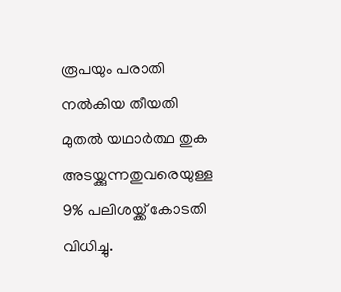രൂപയും പരാതി നല്‍കിയ തീയതി മുതല്‍ യഥാര്‍ത്ഥ തുക അടയ്ക്കുന്നതുവരെയുള്ള 9% പലിശയ്ക്ക് കോടതി വിധിച്ചു.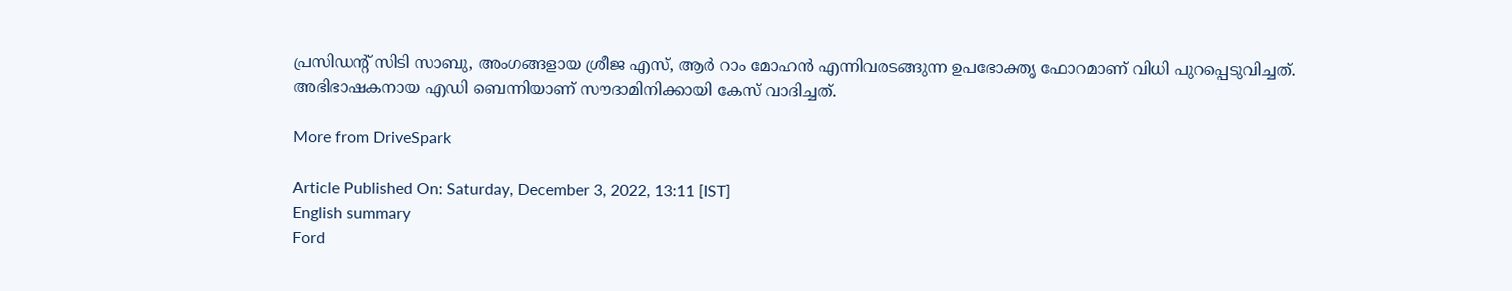പ്രസിഡന്റ് സിടി സാബു, അംഗങ്ങളായ ശ്രീജ എസ്, ആര്‍ റാം മോഹന്‍ എന്നിവരടങ്ങുന്ന ഉപഭോക്തൃ ഫോറമാണ് വിധി പുറപ്പെടുവിച്ചത്. അഭിഭാഷകനായ എഡി ബെന്നിയാണ് സൗദാമിനിക്കായി കേസ് വാദിച്ചത്.

More from DriveSpark

Article Published On: Saturday, December 3, 2022, 13:11 [IST]
English summary
Ford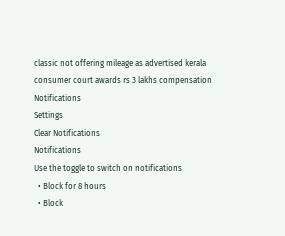classic not offering mileage as advertised kerala consumer court awards rs 3 lakhs compensation
Notifications
Settings
Clear Notifications
Notifications
Use the toggle to switch on notifications
  • Block for 8 hours
  • Block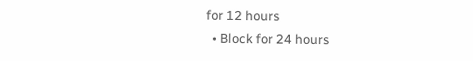for 12 hours
  • Block for 24 hours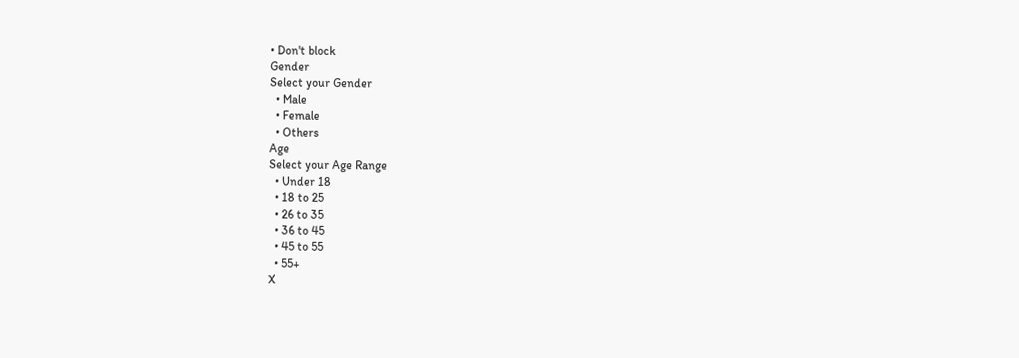• Don't block
Gender
Select your Gender
  • Male
  • Female
  • Others
Age
Select your Age Range
  • Under 18
  • 18 to 25
  • 26 to 35
  • 36 to 45
  • 45 to 55
  • 55+
X